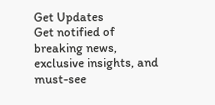Get Updates
Get notified of breaking news, exclusive insights, and must-see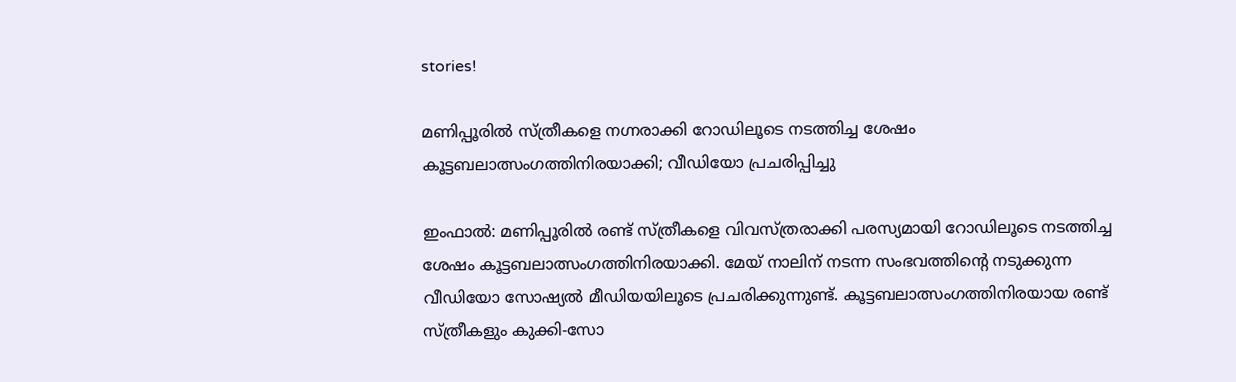stories!

മണിപ്പൂരില്‍ സ്ത്രീകളെ നഗ്നരാക്കി റോഡിലൂടെ നടത്തിച്ച ശേഷം കൂട്ടബലാത്സംഗത്തിനിരയാക്കി; വീഡിയോ പ്രചരിപ്പിച്ചു

ഇംഫാല്‍: മണിപ്പൂരില്‍ രണ്ട് സ്ത്രീകളെ വിവസ്ത്രരാക്കി പരസ്യമായി റോഡിലൂടെ നടത്തിച്ച ശേഷം കൂട്ടബലാത്സംഗത്തിനിരയാക്കി. മേയ് നാലിന് നടന്ന സംഭവത്തിന്റെ നടുക്കുന്ന വീഡിയോ സോഷ്യല്‍ മീഡിയയിലൂടെ പ്രചരിക്കുന്നുണ്ട്. കൂട്ടബലാത്സംഗത്തിനിരയായ രണ്ട് സ്ത്രീകളും കുക്കി-സോ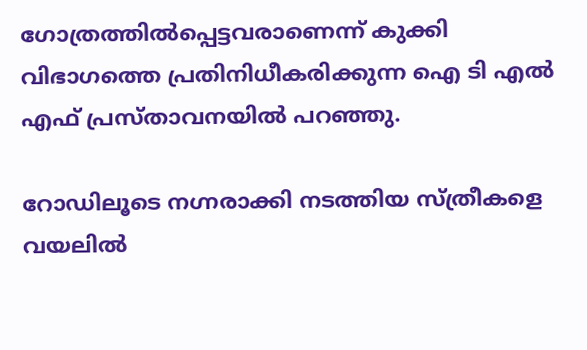ഗോത്രത്തില്‍പ്പെട്ടവരാണെന്ന് കുക്കി വിഭാഗത്തെ പ്രതിനിധീകരിക്കുന്ന ഐ ടി എല്‍ എഫ് പ്രസ്താവനയില്‍ പറഞ്ഞു.

റോഡിലൂടെ നഗ്നരാക്കി നടത്തിയ സ്ത്രീകളെ വയലില്‍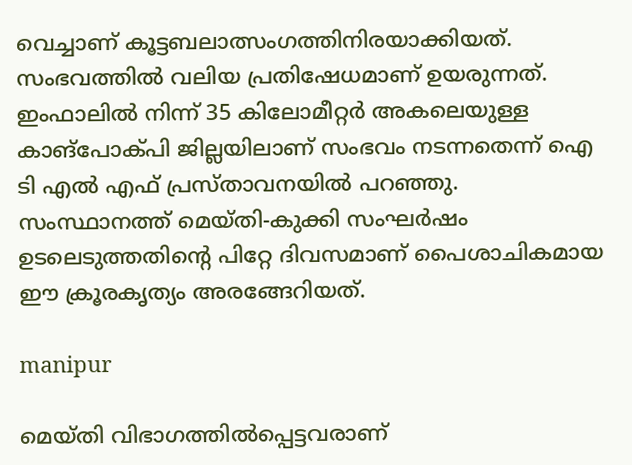വെച്ചാണ് കൂട്ടബലാത്സംഗത്തിനിരയാക്കിയത്. സംഭവത്തില്‍ വലിയ പ്രതിഷേധമാണ് ഉയരുന്നത്. ഇംഫാലില്‍ നിന്ന് 35 കിലോമീറ്റര്‍ അകലെയുള്ള കാങ്പോക്പി ജില്ലയിലാണ് സംഭവം നടന്നതെന്ന് ഐ ടി എല്‍ എഫ് പ്രസ്താവനയില്‍ പറഞ്ഞു. സംസ്ഥാനത്ത് മെയ്തി-കുക്കി സംഘര്‍ഷം ഉടലെടുത്തതിന്റെ പിറ്റേ ദിവസമാണ് പൈശാചികമായ ഈ ക്രൂരകൃത്യം അരങ്ങേറിയത്.

manipur

മെയ്തി വിഭാഗത്തില്‍പ്പെട്ടവരാണ്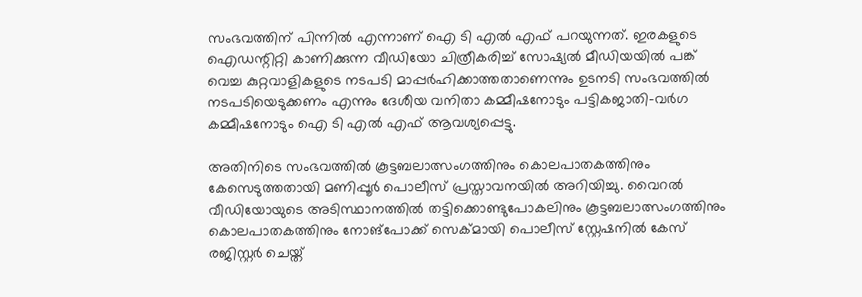സംഭവത്തിന് പിന്നില്‍ എന്നാണ് ഐ ടി എല്‍ എഫ് പറയുന്നത്. ഇരകളുടെ ഐഡന്റിറ്റി കാണിക്കുന്ന വീഡിയോ ചിത്രീകരിച്ച് സോഷ്യല്‍ മീഡിയയില്‍ പങ്ക് വെച്ച കുറ്റവാളികളുടെ നടപടി മാപ്പര്‍ഹിക്കാത്തതാണെന്നും ഉടനടി സംഭവത്തില്‍ നടപടിയെടുക്കണം എന്നും ദേശീയ വനിതാ കമ്മീഷനോടും പട്ടികജാതി-വര്‍ഗ കമ്മീഷനോടും ഐ ടി എല്‍ എഫ് ആവശ്യപ്പെട്ടു.

അതിനിടെ സംഭവത്തില്‍ കൂട്ടബലാത്സംഗത്തിനും കൊലപാതകത്തിനും കേസെടുത്തതായി മണിപ്പൂര്‍ പൊലീസ് പ്രസ്താവനയില്‍ അറിയിച്ചു. വൈറല്‍ വീഡിയോയുടെ അടിസ്ഥാനത്തില്‍ തട്ടിക്കൊണ്ടുപോകലിനും കൂട്ടബലാത്സംഗത്തിനും കൊലപാതകത്തിനും നോങ്പോക്ക് സെക്മായി പൊലീസ് സ്റ്റേഷനില്‍ കേസ് രജിസ്റ്റര്‍ ചെയ്ത്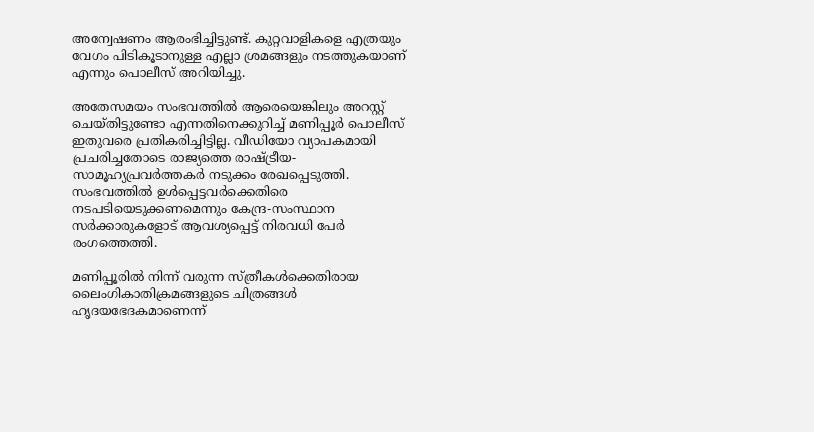അന്വേഷണം ആരംഭിച്ചിട്ടുണ്ട്. കുറ്റവാളികളെ എത്രയും വേഗം പിടികൂടാനുള്ള എല്ലാ ശ്രമങ്ങളും നടത്തുകയാണ് എന്നും പൊലീസ് അറിയിച്ചു.

അതേസമയം സംഭവത്തില്‍ ആരെയെങ്കിലും അറസ്റ്റ് ചെയ്തിട്ടുണ്ടോ എന്നതിനെക്കുറിച്ച് മണിപ്പൂര്‍ പൊലീസ് ഇതുവരെ പ്രതികരിച്ചിട്ടില്ല. വീഡിയോ വ്യാപകമായി പ്രചരിച്ചതോടെ രാജ്യത്തെ രാഷ്ട്രീയ-സാമൂഹ്യപ്രവര്‍ത്തകര്‍ നടുക്കം രേഖപ്പെടുത്തി. സംഭവത്തില്‍ ഉള്‍പ്പെട്ടവര്‍ക്കെതിരെ നടപടിയെടുക്കണമെന്നും കേന്ദ്ര-സംസ്ഥാന സര്‍ക്കാരുകളോട് ആവശ്യപ്പെട്ട് നിരവധി പേര്‍ രംഗത്തെത്തി.

മണിപ്പൂരില്‍ നിന്ന് വരുന്ന സ്ത്രീകള്‍ക്കെതിരായ ലൈംഗികാതിക്രമങ്ങളുടെ ചിത്രങ്ങള്‍ ഹൃദയഭേദകമാണെന്ന്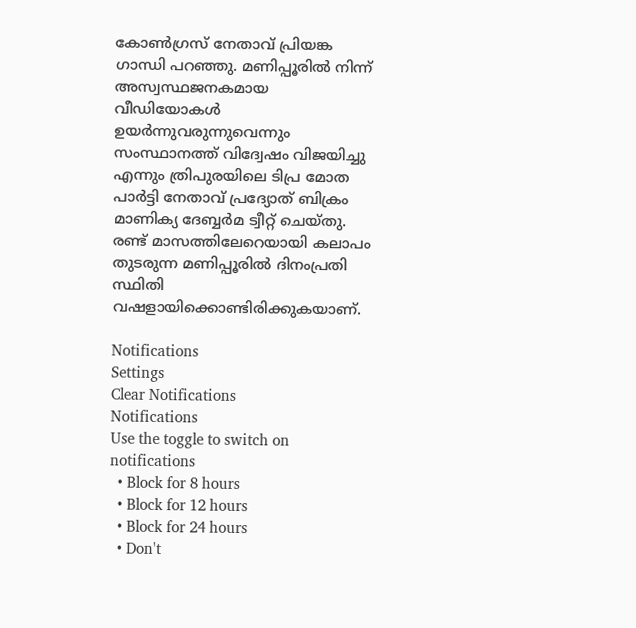കോണ്‍ഗ്രസ് നേതാവ് പ്രിയങ്ക ഗാന്ധി പറഞ്ഞു. മണിപ്പൂരില്‍ നിന്ന് അസ്വസ്ഥജനകമായ വീഡിയോകള്‍ ഉയര്‍ന്നുവരുന്നുവെന്നും സംസ്ഥാനത്ത് വിദ്വേഷം വിജയിച്ചു എന്നും ത്രിപുരയിലെ ടിപ്ര മോത പാര്‍ട്ടി നേതാവ് പ്രദ്യോത് ബിക്രം മാണിക്യ ദേബ്ബര്‍മ ട്വീറ്റ് ചെയ്തു. രണ്ട് മാസത്തിലേറെയായി കലാപം തുടരുന്ന മണിപ്പൂരില്‍ ദിനംപ്രതി സ്ഥിതി വഷളായിക്കൊണ്ടിരിക്കുകയാണ്.

Notifications
Settings
Clear Notifications
Notifications
Use the toggle to switch on notifications
  • Block for 8 hours
  • Block for 12 hours
  • Block for 24 hours
  • Don't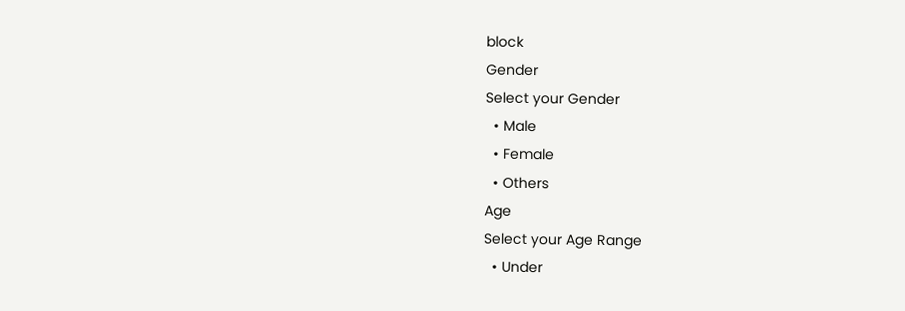block
Gender
Select your Gender
  • Male
  • Female
  • Others
Age
Select your Age Range
  • Under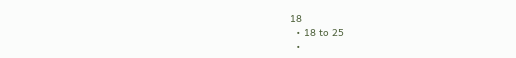18
  • 18 to 25
  •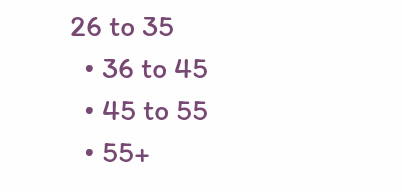26 to 35
  • 36 to 45
  • 45 to 55
  • 55+